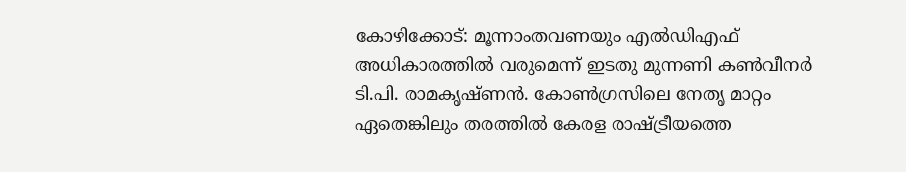കോഴിക്കോട്: മൂന്നാംതവണയും എൽഡിഎഫ് അധികാരത്തിൽ വരുമെന്ന് ഇടതു മുന്നണി കൺവീനർ ടി.പി. രാമകൃഷ്ണൻ. കോൺഗ്രസിലെ നേതൃ മാറ്റം ഏതെങ്കിലും തരത്തിൽ കേരള രാഷ്ട്രീയത്തെ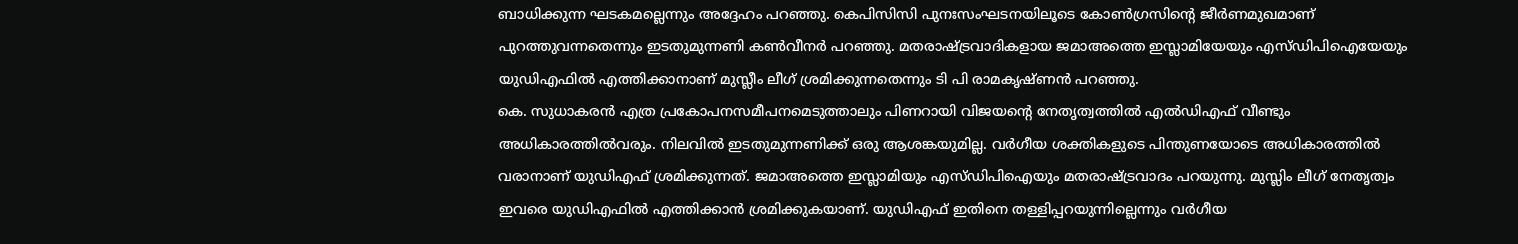ബാധിക്കുന്ന ഘടകമല്ലെന്നും അദ്ദേഹം പറഞ്ഞു. കെപിസിസി പുനഃസംഘടനയിലൂടെ കോൺഗ്രസിന്റെ ജീർണമുഖമാണ് പുറത്തുവന്നതെന്നും ഇടതുമുന്നണി കൺവീനർ പറഞ്ഞു. മതരാഷ്ട്രവാദികളായ ജമാഅത്തെ ഇസ്ലാമിയേയും എസ്ഡിപിഐയേയും യുഡിഎഫിൽ എത്തിക്കാനാണ് മുസ്ലീം ലീഗ് ശ്രമിക്കുന്നതെന്നും ടി പി രാമകൃഷ്ണൻ പറഞ്ഞു.
കെ. സുധാകരൻ എത്ര പ്രകോപനസമീപനമെടുത്താലും പിണറായി വിജയന്റെ നേതൃത്വത്തിൽ എൽഡിഎഫ് വീണ്ടും അധികാരത്തിൽവരും. നിലവിൽ ഇടതുമുന്നണിക്ക് ഒരു ആശങ്കയുമില്ല. വർഗീയ ശക്തികളുടെ പിന്തുണയോടെ അധികാരത്തിൽ വരാനാണ് യുഡിഎഫ് ശ്രമിക്കുന്നത്. ജമാഅത്തെ ഇസ്ലാമിയും എസ്ഡിപിഐയും മതരാഷ്ട്രവാദം പറയുന്നു. മുസ്ലിം ലീഗ് നേതൃത്വം ഇവരെ യുഡിഎഫിൽ എത്തിക്കാൻ ശ്രമിക്കുകയാണ്. യുഡിഎഫ് ഇതിനെ തള്ളിപ്പറയുന്നില്ലെന്നും വർഗീയ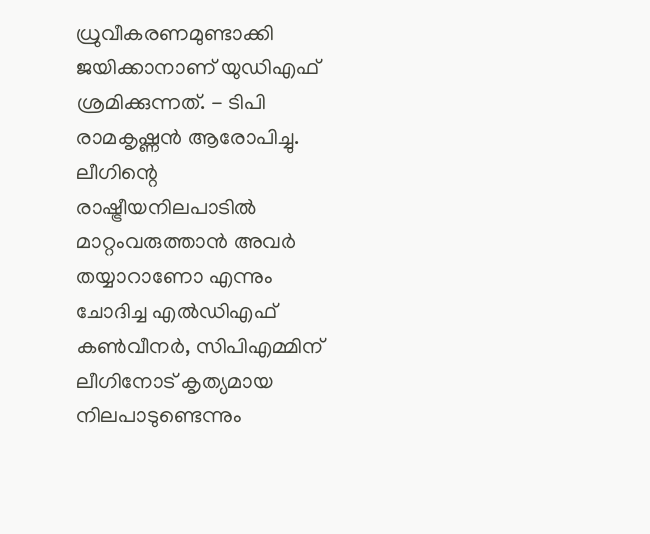ധ്രുവീകരണമുണ്ടാക്കി ജയിക്കാനാണ് യുഡിഎഫ് ശ്രമിക്കുന്നത്. - ടിപി രാമകൃഷ്ണൻ ആരോപിച്ചു.
ലീഗിന്റെ രാഷ്ട്രീയനിലപാടിൽ മാറ്റംവരുത്താൻ അവർ തയ്യാറാണോ എന്നും ചോദിച്ച എൽഡിഎഫ് കൺവീനർ, സിപിഎമ്മിന് ലീഗിനോട് കൃത്യമായ നിലപാടുണ്ടെന്നും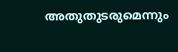അതുതുടരുമെന്നും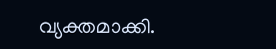വ്യക്തമാക്കി.